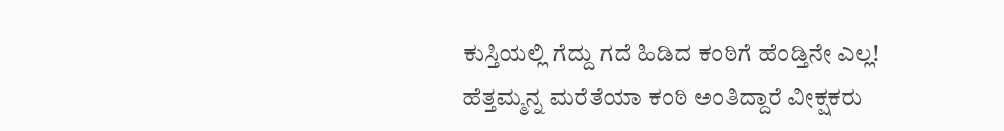ಕುಸ್ತಿಯಲ್ಲಿ ಗೆದ್ದು ಗದೆ ಹಿಡಿದ ಕಂಠಿಗೆ ಹೆಂಡ್ತಿನೇ ಎಲ್ಲ! ಹೆತ್ತಮ್ಮನ್ನ ಮರೆತೆಯಾ ಕಂಠಿ ಅಂತಿದ್ದಾರೆ ವೀಕ್ಷಕರು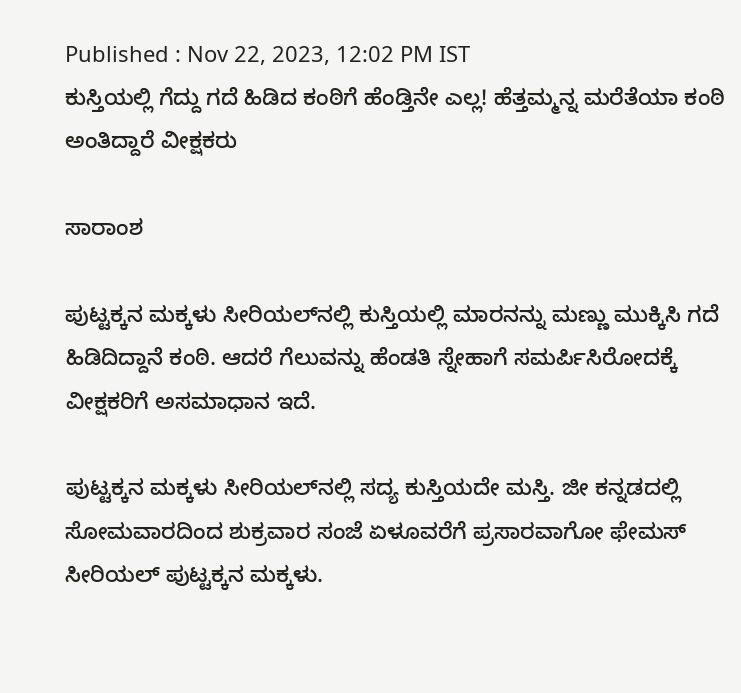Published : Nov 22, 2023, 12:02 PM IST
ಕುಸ್ತಿಯಲ್ಲಿ ಗೆದ್ದು ಗದೆ ಹಿಡಿದ ಕಂಠಿಗೆ ಹೆಂಡ್ತಿನೇ ಎಲ್ಲ! ಹೆತ್ತಮ್ಮನ್ನ ಮರೆತೆಯಾ ಕಂಠಿ ಅಂತಿದ್ದಾರೆ ವೀಕ್ಷಕರು

ಸಾರಾಂಶ

ಪುಟ್ಟಕ್ಕನ ಮಕ್ಕಳು ಸೀರಿಯಲ್‌ನಲ್ಲಿ ಕುಸ್ತಿಯಲ್ಲಿ ಮಾರನನ್ನು ಮಣ್ಣು ಮುಕ್ಕಿಸಿ ಗದೆ ಹಿಡಿದಿದ್ದಾನೆ ಕಂಠಿ. ಆದರೆ ಗೆಲುವನ್ನು ಹೆಂಡತಿ ಸ್ನೇಹಾಗೆ ಸಮರ್ಪಿಸಿರೋದಕ್ಕೆ ವೀಕ್ಷಕರಿಗೆ ಅಸಮಾಧಾನ ಇದೆ.

ಪುಟ್ಟಕ್ಕನ ಮಕ್ಕಳು ಸೀರಿಯಲ್‌ನಲ್ಲಿ ಸದ್ಯ ಕುಸ್ತಿಯದೇ ಮಸ್ತಿ. ಜೀ ಕನ್ನಡದಲ್ಲಿ ಸೋಮವಾರದಿಂದ ಶುಕ್ರವಾರ ಸಂಜೆ ಏಳೂವರೆಗೆ ಪ್ರಸಾರವಾಗೋ ಫೇಮಸ್ ಸೀರಿಯಲ್ ಪುಟ್ಟಕ್ಕನ ಮಕ್ಕಳು.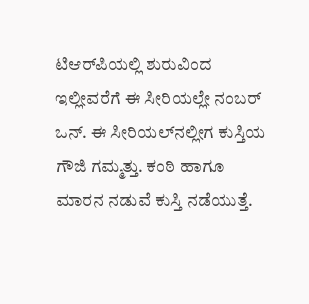ಟಿಆರ್‌ಪಿಯಲ್ಲಿ ಶುರುವಿಂದ ಇಲ್ಲೀವರೆಗೆ ಈ ಸೀರಿಯಲ್ಲೇ ನಂಬರ್ ಒನ್. ಈ ಸೀರಿಯಲ್‌ನಲ್ಲೀಗ ಕುಸ್ತಿಯ ಗೌಜಿ ಗಮ್ಮತ್ತು. ಕಂಠಿ ಹಾಗೂ ಮಾರನ ನಡುವೆ ಕುಸ್ತಿ ನಡೆಯುತ್ತೆ.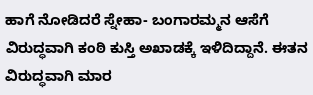ಹಾಗೆ ನೋಡಿದರೆ ಸ್ನೇಹಾ- ಬಂಗಾರಮ್ಮನ ಆಸೆಗೆ ವಿರುದ್ಧವಾಗಿ ಕಂಠಿ ಕುಸ್ತಿ ಅಖಾಡಕ್ಕೆ ಇಳಿದಿದ್ದಾನೆ. ಈತನ ವಿರುದ್ಧವಾಗಿ ಮಾರ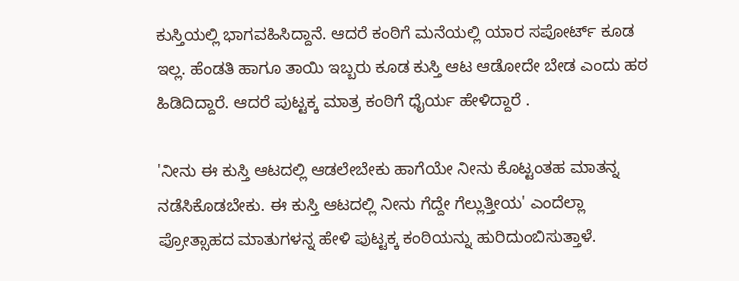ಕುಸ್ತಿಯಲ್ಲಿ ಭಾಗವಹಿಸಿದ್ದಾನೆ. ಆದರೆ ಕಂಠಿಗೆ ಮನೆಯಲ್ಲಿ ಯಾರ ಸಪೋರ್ಟ್ ಕೂಡ ಇಲ್ಲ. ಹೆಂಡತಿ ಹಾಗೂ ತಾಯಿ ಇಬ್ಬರು ಕೂಡ ಕುಸ್ತಿ ಆಟ ಆಡೋದೇ ಬೇಡ ಎಂದು ಹಠ ಹಿಡಿದಿದ್ದಾರೆ. ಆದರೆ ಪುಟ್ಟಕ್ಕ ಮಾತ್ರ ಕಂಠಿಗೆ ಧೈರ್ಯ ಹೇಳಿದ್ದಾರೆ .

'ನೀನು ಈ ಕುಸ್ತಿ ಆಟದಲ್ಲಿ ಆಡಲೇಬೇಕು ಹಾಗೆಯೇ ನೀನು ಕೊಟ್ಟಂತಹ ಮಾತನ್ನ ನಡೆಸಿಕೊಡಬೇಕು. ಈ ಕುಸ್ತಿ ಆಟದಲ್ಲಿ ನೀನು ಗೆದ್ದೇ ಗೆಲ್ಲುತ್ತೀಯ' ಎಂದೆಲ್ಲಾ ಪ್ರೋತ್ಸಾಹದ ಮಾತುಗಳನ್ನ ಹೇಳಿ ಪುಟ್ಟಕ್ಕ ಕಂಠಿಯನ್ನು ಹುರಿದುಂಬಿಸುತ್ತಾಳೆ.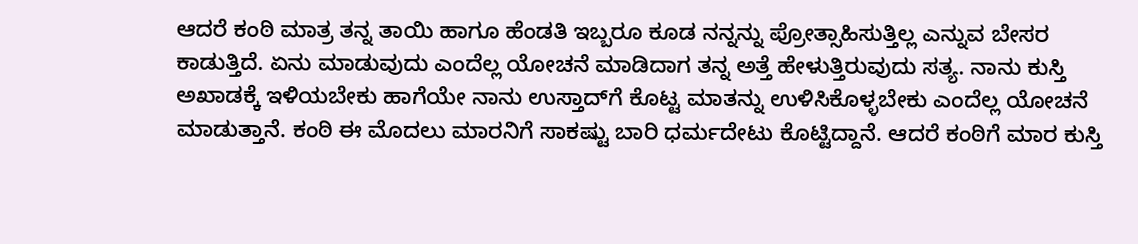ಆದರೆ ಕಂಠಿ ಮಾತ್ರ ತನ್ನ ತಾಯಿ ಹಾಗೂ ಹೆಂಡತಿ ಇಬ್ಬರೂ ಕೂಡ ನನ್ನನ್ನು ಪ್ರೋತ್ಸಾಹಿಸುತ್ತಿಲ್ಲ ಎನ್ನುವ ಬೇಸರ ಕಾಡುತ್ತಿದೆ. ಏನು ಮಾಡುವುದು ಎಂದೆಲ್ಲ ಯೋಚನೆ ಮಾಡಿದಾಗ ತನ್ನ ಅತ್ತೆ ಹೇಳುತ್ತಿರುವುದು ಸತ್ಯ. ನಾನು ಕುಸ್ತಿ ಅಖಾಡಕ್ಕೆ ಇಳಿಯಬೇಕು ಹಾಗೆಯೇ ನಾನು ಉಸ್ತಾದ್‌ಗೆ ಕೊಟ್ಟ ಮಾತನ್ನು ಉಳಿಸಿಕೊಳ್ಳಬೇಕು ಎಂದೆಲ್ಲ ಯೋಚನೆ ಮಾಡುತ್ತಾನೆ. ಕಂಠಿ ಈ ಮೊದಲು ಮಾರನಿಗೆ ಸಾಕಷ್ಟು ಬಾರಿ ಧರ್ಮದೇಟು ಕೊಟ್ಟಿದ್ದಾನೆ. ಆದರೆ ಕಂಠಿಗೆ ಮಾರ ಕುಸ್ತಿ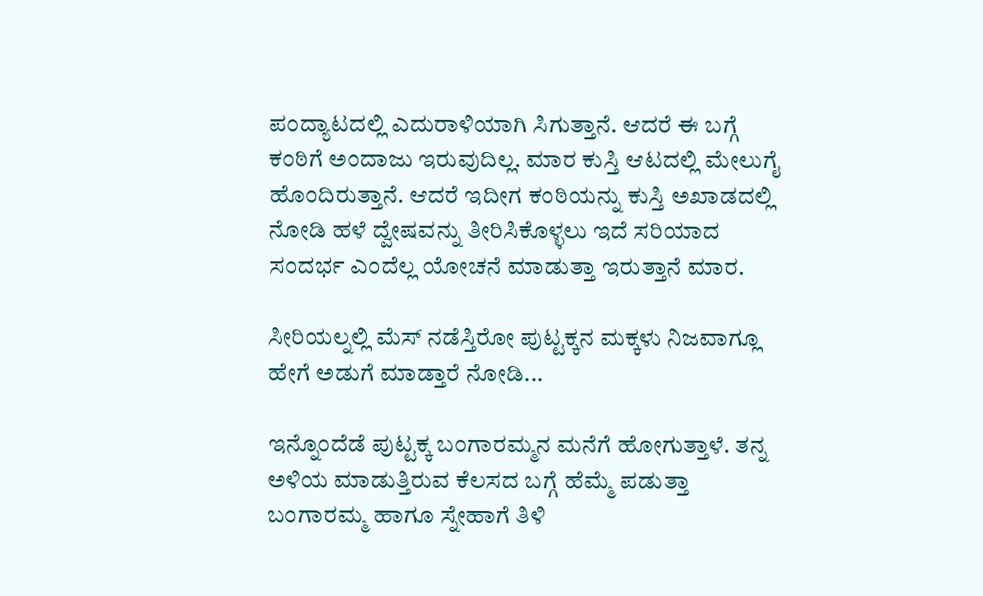ಪಂದ್ಯಾಟದಲ್ಲಿ ಎದುರಾಳಿಯಾಗಿ ಸಿಗುತ್ತಾನೆ. ಆದರೆ ಈ ಬಗ್ಗೆ ಕಂಠಿಗೆ ಅಂದಾಜು ಇರುವುದಿಲ್ಲ. ಮಾರ ಕುಸ್ತಿ ಆಟದಲ್ಲಿ ಮೇಲುಗೈ ಹೊಂದಿರುತ್ತಾನೆ. ಆದರೆ ಇದೀಗ ಕಂಠಿಯನ್ನು ಕುಸ್ತಿ ಅಖಾಡದಲ್ಲಿ ನೋಡಿ ಹಳೆ ದ್ವೇಷವನ್ನು ತೀರಿಸಿಕೊಳ್ಳಲು ಇದೆ ಸರಿಯಾದ ಸಂದರ್ಭ ಎಂದೆಲ್ಲ ಯೋಚನೆ ಮಾಡುತ್ತಾ ಇರುತ್ತಾನೆ ಮಾರ.

ಸೀರಿಯಲ್ನಲ್ಲಿ ಮೆಸ್ ನಡೆಸ್ತಿರೋ ಪುಟ್ಟಕ್ಕನ ಮಕ್ಕಳು ನಿಜವಾಗ್ಲೂ ಹೇಗೆ ಅಡುಗೆ ಮಾಡ್ತಾರೆ ನೋಡಿ...

ಇನ್ನೊಂದೆಡೆ ಪುಟ್ಟಕ್ಕ ಬಂಗಾರಮ್ಮನ ಮನೆಗೆ ಹೋಗುತ್ತಾಳೆ. ತನ್ನ ಅಳಿಯ ಮಾಡುತ್ತಿರುವ ಕೆಲಸದ ಬಗ್ಗೆ ಹೆಮ್ಮೆ ಪಡುತ್ತಾ ಬಂಗಾರಮ್ಮ ಹಾಗೂ ಸ್ನೇಹಾಗೆ ತಿಳಿ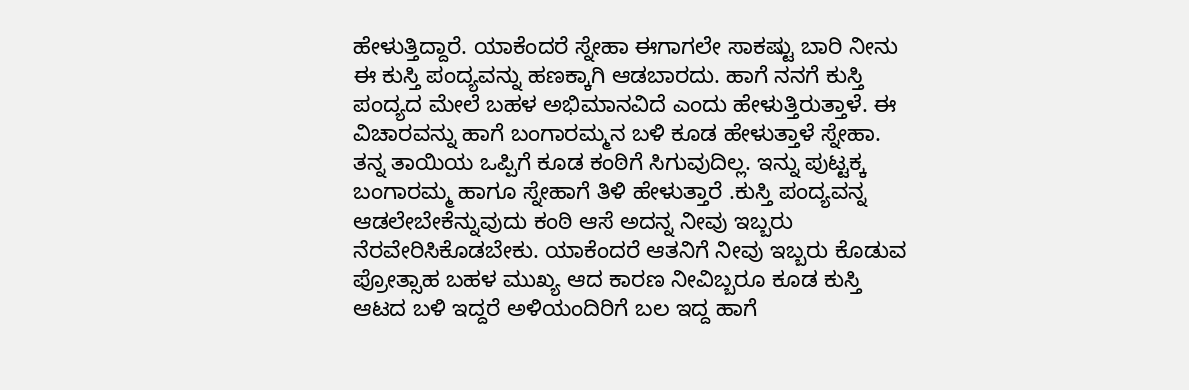ಹೇಳುತ್ತಿದ್ದಾರೆ. ಯಾಕೆಂದರೆ ಸ್ನೇಹಾ ಈಗಾಗಲೇ ಸಾಕಷ್ಟು ಬಾರಿ ನೀನು ಈ ಕುಸ್ತಿ ಪಂದ್ಯವನ್ನು ಹಣಕ್ಕಾಗಿ ಆಡಬಾರದು. ಹಾಗೆ ನನಗೆ ಕುಸ್ತಿ ಪಂದ್ಯದ ಮೇಲೆ ಬಹಳ ಅಭಿಮಾನವಿದೆ ಎಂದು ಹೇಳುತ್ತಿರುತ್ತಾಳೆ. ಈ ವಿಚಾರವನ್ನು ಹಾಗೆ ಬಂಗಾರಮ್ಮನ ಬಳಿ ಕೂಡ ಹೇಳುತ್ತಾಳೆ ಸ್ನೇಹಾ. ತನ್ನ ತಾಯಿಯ ಒಪ್ಪಿಗೆ ಕೂಡ ಕಂಠಿಗೆ ಸಿಗುವುದಿಲ್ಲ. ಇನ್ನು ಪುಟ್ಟಕ್ಕ ಬಂಗಾರಮ್ಮ ಹಾಗೂ ಸ್ನೇಹಾಗೆ ತಿಳಿ ಹೇಳುತ್ತಾರೆ .ಕುಸ್ತಿ ಪಂದ್ಯವನ್ನ ಆಡಲೇಬೇಕೆನ್ನುವುದು ಕಂಠಿ ಆಸೆ ಅದನ್ನ ನೀವು ಇಬ್ಬರು ನೆರವೇರಿಸಿಕೊಡಬೇಕು. ಯಾಕೆಂದರೆ ಆತನಿಗೆ ನೀವು ಇಬ್ಬರು ಕೊಡುವ ಪ್ರೋತ್ಸಾಹ ಬಹಳ ಮುಖ್ಯ ಆದ ಕಾರಣ ನೀವಿಬ್ಬರೂ ಕೂಡ ಕುಸ್ತಿ ಆಟದ ಬಳಿ ಇದ್ದರೆ ಅಳಿಯಂದಿರಿಗೆ ಬಲ ಇದ್ದ ಹಾಗೆ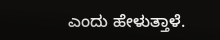ಎಂದು ಹೇಳುತ್ತಾಳೆ.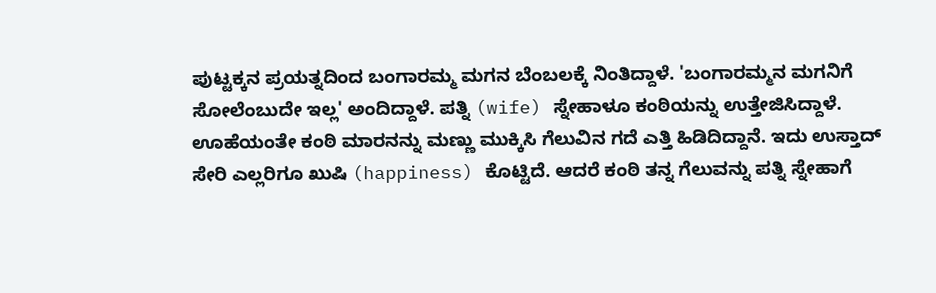ಪುಟ್ಟಕ್ಕನ ಪ್ರಯತ್ನದಿಂದ ಬಂಗಾರಮ್ಮ ಮಗನ ಬೆಂಬಲಕ್ಕೆ ನಿಂತಿದ್ದಾಳೆ. 'ಬಂಗಾರಮ್ಮನ ಮಗನಿಗೆ ಸೋಲೆಂಬುದೇ ಇಲ್ಲ' ಅಂದಿದ್ದಾಳೆ. ಪತ್ನಿ (wife) ಸ್ನೇಹಾಳೂ ಕಂಠಿಯನ್ನು ಉತ್ತೇಜಿಸಿದ್ದಾಳೆ. ಊಹೆಯಂತೇ ಕಂಠಿ ಮಾರನನ್ನು ಮಣ್ಣು ಮುಕ್ಕಿಸಿ ಗೆಲುವಿನ ಗದೆ ಎತ್ತಿ ಹಿಡಿದಿದ್ದಾನೆ. ಇದು ಉಸ್ತಾದ್ ಸೇರಿ ಎಲ್ಲರಿಗೂ ಖುಷಿ (happiness) ಕೊಟ್ಟಿದೆ. ಆದರೆ ಕಂಠಿ ತನ್ನ ಗೆಲುವನ್ನು ಪತ್ನಿ ಸ್ನೇಹಾಗೆ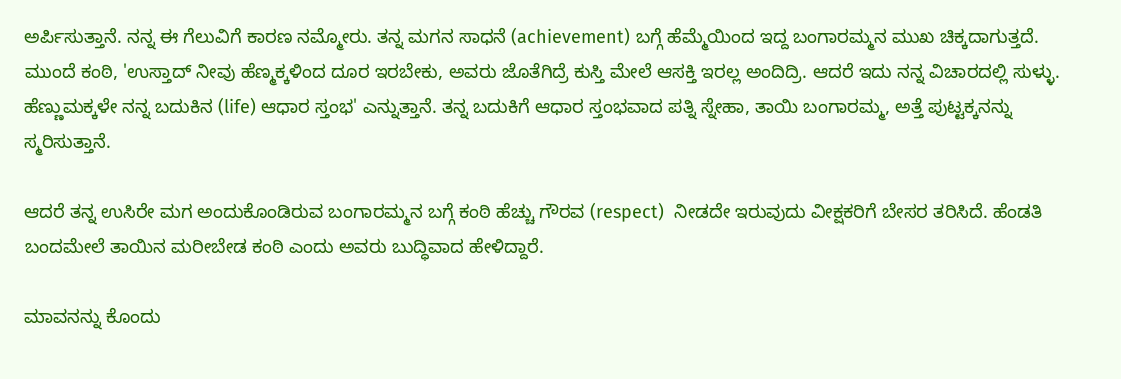ಅರ್ಪಿಸುತ್ತಾನೆ. ನನ್ನ ಈ ಗೆಲುವಿಗೆ ಕಾರಣ ನಮ್ಮೋರು. ತನ್ನ ಮಗನ ಸಾಧನೆ (achievement) ಬಗ್ಗೆ ಹೆಮ್ಮೆಯಿಂದ ಇದ್ದ ಬಂಗಾರಮ್ಮನ ಮುಖ ಚಿಕ್ಕದಾಗುತ್ತದೆ. ಮುಂದೆ ಕಂಠಿ, 'ಉಸ್ತಾದ್ ನೀವು ಹೆಣ್ಮಕ್ಕಳಿಂದ ದೂರ ಇರಬೇಕು, ಅವರು ಜೊತೆಗಿದ್ರೆ ಕುಸ್ತಿ ಮೇಲೆ ಆಸಕ್ತಿ ಇರಲ್ಲ ಅಂದಿದ್ರಿ. ಆದರೆ ಇದು ನನ್ನ ವಿಚಾರದಲ್ಲಿ ಸುಳ್ಳು. ಹೆಣ್ಣುಮಕ್ಕಳೇ ನನ್ನ ಬದುಕಿನ (life) ಆಧಾರ ಸ್ತಂಭ' ಎನ್ನುತ್ತಾನೆ. ತನ್ನ ಬದುಕಿಗೆ ಆಧಾರ ಸ್ತಂಭವಾದ ಪತ್ನಿ ಸ್ನೇಹಾ, ತಾಯಿ ಬಂಗಾರಮ್ಮ, ಅತ್ತೆ ಪುಟ್ಟಕ್ಕನನ್ನು ಸ್ಮರಿಸುತ್ತಾನೆ.

ಆದರೆ ತನ್ನ ಉಸಿರೇ ಮಗ ಅಂದುಕೊಂಡಿರುವ ಬಂಗಾರಮ್ಮನ ಬಗ್ಗೆ ಕಂಠಿ ಹೆಚ್ಚು ಗೌರವ (respect)  ನೀಡದೇ ಇರುವುದು ವೀಕ್ಷಕರಿಗೆ ಬೇಸರ ತರಿಸಿದೆ. ಹೆಂಡತಿ ಬಂದಮೇಲೆ ತಾಯಿನ ಮರೀಬೇಡ ಕಂಠಿ ಎಂದು ಅವರು ಬುದ್ಧಿವಾದ ಹೇಳಿದ್ದಾರೆ.

ಮಾವನನ್ನು ಕೊಂದು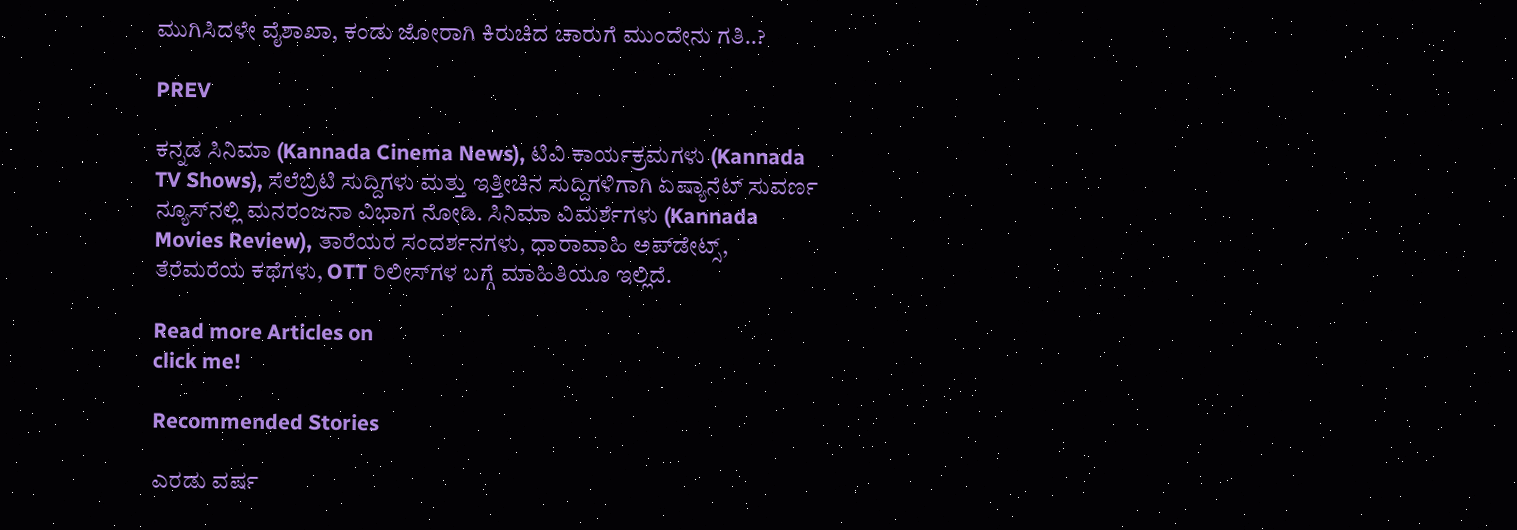ಮುಗಿಸಿದಳೇ ವೈಶಾಖಾ, ಕಂಡು ಜೋರಾಗಿ ಕಿರುಚಿದ ಚಾರುಗೆ ಮುಂದೇನು ಗತಿ..?

PREV

ಕನ್ನಡ ಸಿನಿಮಾ (Kannada Cinema News), ಟಿವಿ ಕಾರ್ಯಕ್ರಮಗಳು (Kannada TV Shows), ಸೆಲೆಬ್ರಿಟಿ ಸುದ್ದಿಗಳು ಮತ್ತು ಇತ್ತೀಚಿನ ಸುದ್ದಿಗಳಿಗಾಗಿ ಏಷ್ಯಾನೆಟ್ ಸುವರ್ಣ ನ್ಯೂಸ್‌ನಲ್ಲಿ ಮನರಂಜನಾ ವಿಭಾಗ ನೋಡಿ. ಸಿನಿಮಾ ವಿಮರ್ಶೆಗಳು (Kannada Movies Review), ತಾರೆಯರ ಸಂದರ್ಶನಗಳು, ಧಾರಾವಾಹಿ ಅಪ್‌ಡೇಟ್ಸ್‌, ತೆರೆಮರೆಯ ಕಥೆಗಳು, OTT ರಿಲೀಸ್‌ಗಳ ಬಗ್ಗೆ ಮಾಹಿತಿಯೂ ಇಲ್ಲಿದೆ.

Read more Articles on
click me!

Recommended Stories

ಎರಡು ವರ್ಷ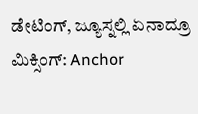ಡೇಟಿಂಗ್, ಜ್ಯೂಸ್ನಲ್ಲಿ ಏನಾದ್ರೂ ಮಿಕ್ಸಿಂಗ್: Anchor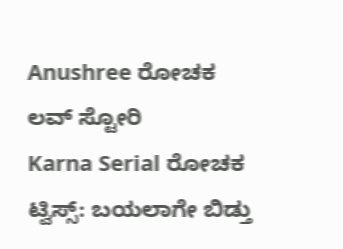Anushree ರೋಚಕ ಲವ್ ಸ್ಟೋರಿ
Karna Serial ರೋಚಕ ಟ್ವಿಸ್ಸ್: ಬಯಲಾಗೇ ಬಿಡ್ತು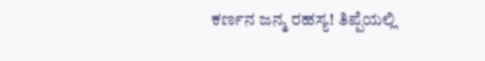ಕರ್ಣನ ಜನ್ಮ ರಹಸ್ಯ! ತಿಪ್ಪೆಯಲ್ಲಿ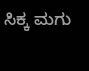ಸಿಕ್ಕ ಮಗು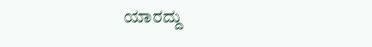ಯಾರದ್ದು